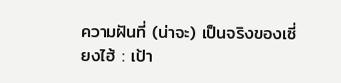ความฝันที่ (น่าจะ) เป็นจริงของเซี่ยงไฮ้ : เป้า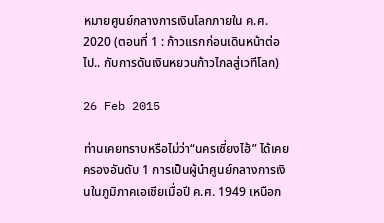หมายศูนย์กลางการเงินโลกภายใน ค.ศ. 2020 (ตอนที่ 1 : ก้าวแรกก่อนเดินหน้าต่อไป.. กับการดันเงินหยวนก้าวไกลสู่เวทีโลก)

26 Feb 2015

ท่านเคยทราบหรือไม่ว่า“นครเซี่ยงไฮ้” ได้เคยครองอันดับ 1 การเป็นผู้นำศูนย์กลางการเงินในภูมิภาคเอเชียเมื่อปี ค.ศ. 1949 เหนือก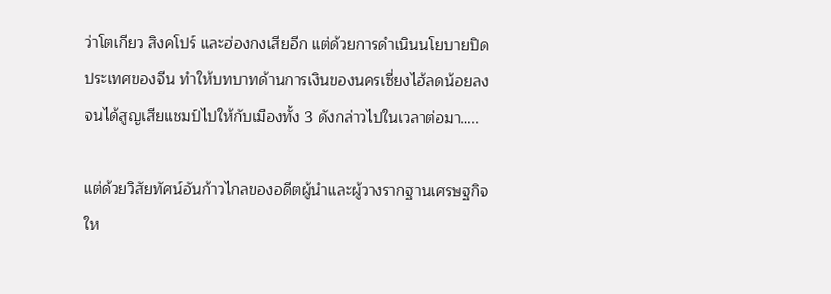ว่าโตเกียว สิงคโปร์ และฮ่องกงเสียอีก แต่ด้วยการดำเนินนโยบายปิดประเทศของจีน ทำให้บทบาทด้านการเงินของนครเซี่ยงไฮ้ลดน้อยลงจนได้สูญเสียแชมป์ไปให้กับเมืองทั้ง 3 ดังกล่าวไปในเวลาต่อมา…..

แต่ด้วยวิสัยทัศน์อันก้าวไกลของอดีตผู้นำและผู้วางรากฐานเศรษฐกิจให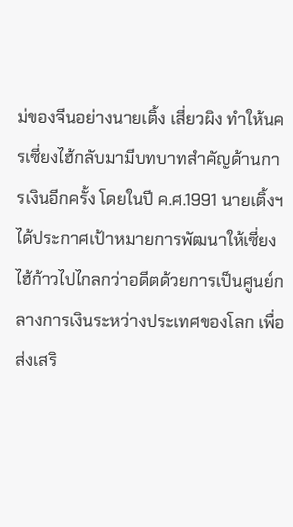ม่ของจีนอย่างนายเติ้ง เสี่ยวผิง ทำให้นครเซี่ยงไฮ้กลับมามีบทบาทสำคัญด้านการเงินอีกครั้ง โดยในปี ค.ศ.1991 นายเติ้งฯ ได้ประกาศเป้าหมายการพัฒนาให้เซี่ยงไฮ้ก้าวไปไกลกว่าอดีตด้วยการเป็นศูนย์กลางการเงินระหว่างประเทศของโลก เพื่อส่งเสริ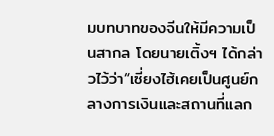มบทบาทของจีนให้มีความเป็นสากล โดยนายเติ้งฯ ได้กล่าวไว้ว่า“เซี่ยงไฮ้เคยเป็นศูนย์กลางการเงินและสถานที่แลก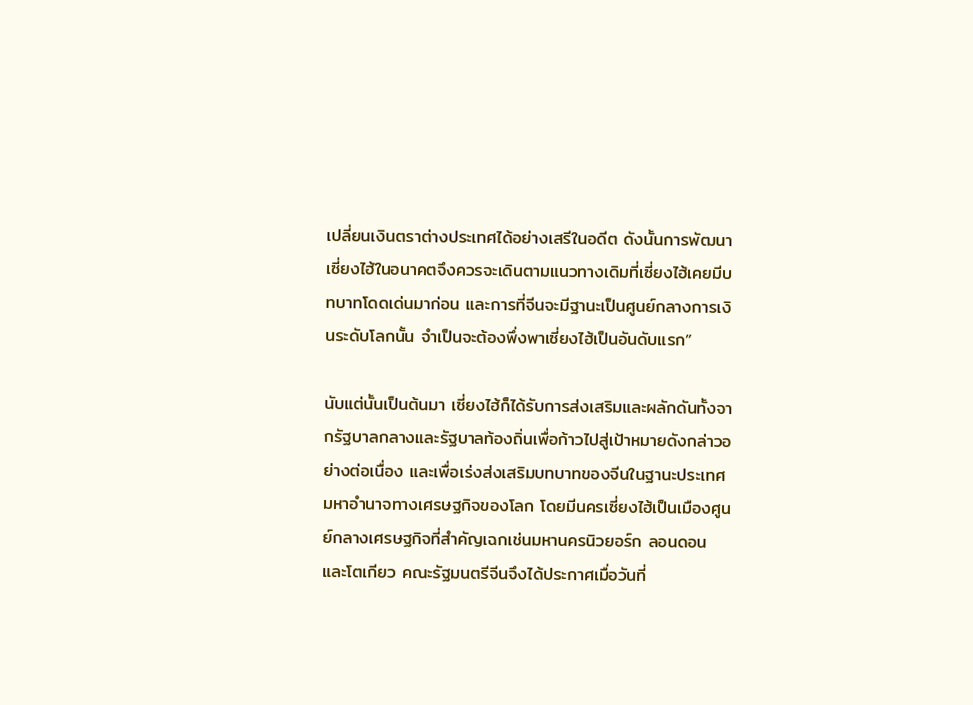เปลี่ยนเงินตราต่างประเทศได้อย่างเสรีในอดีต ดังนั้นการพัฒนาเซี่ยงไฮ้ในอนาคตจึงควรจะเดินตามแนวทางเดิมที่เซี่ยงไฮ้เคยมีบทบาทโดดเด่นมาก่อน และการที่จีนจะมีฐานะเป็นศูนย์กลางการเงินระดับโลกนั้น จำเป็นจะต้องพึ่งพาเซี่ยงไฮ้เป็นอันดับแรก”

นับแต่นั้นเป็นต้นมา เซี่ยงไฮ้ก็ได้รับการส่งเสริมและผลักดันทั้งจากรัฐบาลกลางและรัฐบาลท้องถิ่นเพื่อก้าวไปสู่เป้าหมายดังกล่าวอย่างต่อเนื่อง และเพื่อเร่งส่งเสริมบทบาทของจีนในฐานะประเทศมหาอำนาจทางเศรษฐกิจของโลก โดยมีนครเซี่ยงไฮ้เป็นเมืองศูนย์กลางเศรษฐกิจที่สำคัญเฉกเช่นมหานครนิวยอร์ก ลอนดอน และโตเกียว คณะรัฐมนตรีจีนจึงได้ประกาศเมื่อวันที่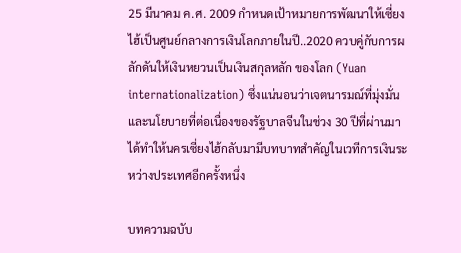25 มีนาคม ค.ศ. 2009 กำหนดเป้าหมายการพัฒนาให้เซี่ยงไฮ้เป็นศูนย์กลางการเงินโลกภายในปี..2020 ควบคู่กับการผลักดันให้เงินหยวนเป็นเงินสกุลหลัก ของโลก (Yuan internationalization) ซึ่งแน่นอนว่าเจตนารมณ์ที่มุ่งมั่นและนโยบายที่ต่อเนื่องของรัฐบาลจีนในช่วง 30 ปีที่ผ่านมาได้ทำให้นครเซี่ยงไฮ้กลับมามีบทบาทสำคัญในเวทีการเงินระหว่างประเทศอีกครั้งหนึ่ง

บทความฉบับ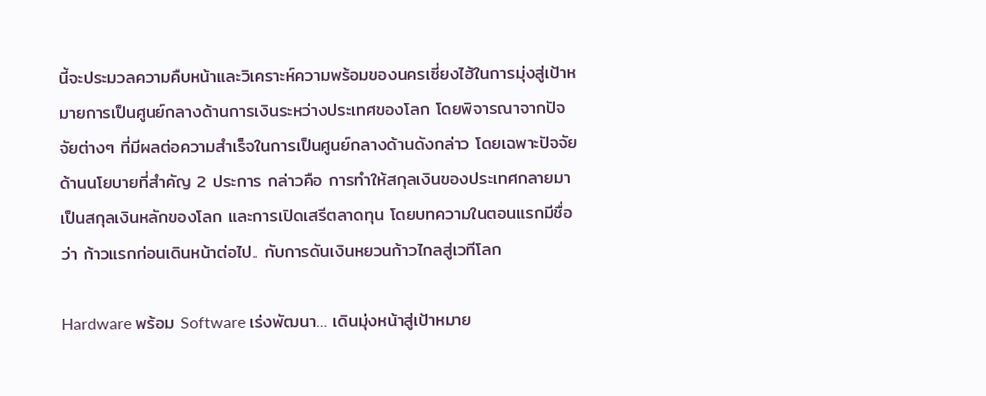นี้จะประมวลความคืบหน้าและวิเคราะห์ความพร้อมของนครเซี่ยงไฮ้ในการมุ่งสู่เป้าหมายการเป็นศูนย์กลางด้านการเงินระหว่างประเทศของโลก โดยพิจารณาจากปัจจัยต่างๆ ที่มีผลต่อความสำเร็จในการเป็นศูนย์กลางด้านดังกล่าว โดยเฉพาะปัจจัยด้านนโยบายที่สำคัญ 2 ประการ กล่าวคือ การทำให้สกุลเงินของประเทศกลายมาเป็นสกุลเงินหลักของโลก และการเปิดเสรีตลาดทุน โดยบทความในตอนแรกมีชื่อว่า ก้าวแรกก่อนเดินหน้าต่อไป.. กับการดันเงินหยวนก้าวไกลสู่เวทีโลก

Hardware พร้อม Software เร่งพัฒนา… เดินมุ่งหน้าสู่เป้าหมาย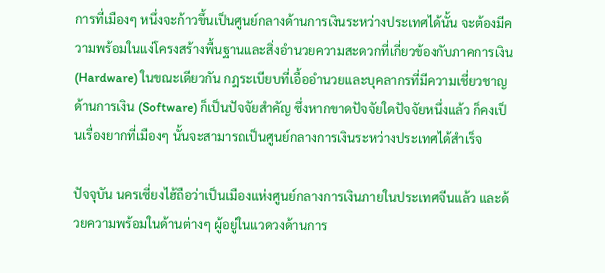การที่เมืองๆ หนึ่งจะก้าวขึ้นเป็นศูนย์กลางด้านการเงินระหว่างประเทศได้นั้น จะต้องมีความพร้อมในแง่โครงสร้างพื้นฐานและสิ่งอำนวยความสะดวกที่เกี่ยวข้องกับภาคการเงิน (Hardware) ในขณะเดียวกัน กฎระเบียบที่เอื้ออำนวยและบุคลากรที่มีความเชี่ยวชาญด้านการเงิน (Software) ก็เป็นปัจจัยสำคัญ ซึ่งหากขาดปัจจัยใดปัจจัยหนึ่งแล้ว ก็คงเป็นเรื่องยากที่เมืองๆ นั้นจะสามารถเป็นศูนย์กลางการเงินระหว่างประเทศได้สำเร็จ

ปัจจุบัน นครเซี่ยงไฮ้ถือว่าเป็นเมืองแห่งศูนย์กลางการเงินภายในประเทศจีนแล้ว และด้วยความพร้อมในด้านต่างๆ ผู้อยู่ในแวดวงด้านการ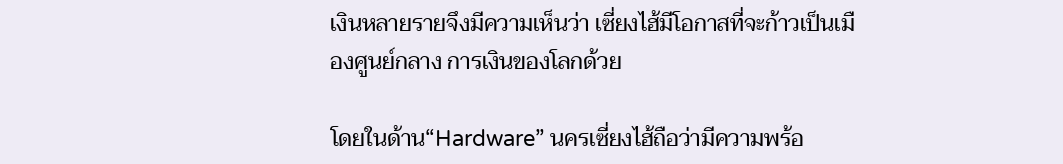เงินหลายรายจึงมีความเห็นว่า เซี่ยงไฮ้มีโอกาสที่จะก้าวเป็นเมืองศูนย์กลาง การเงินของโลกด้วย

โดยในด้าน“Hardware” นครเซี่ยงไฮ้ถือว่ามีความพร้อ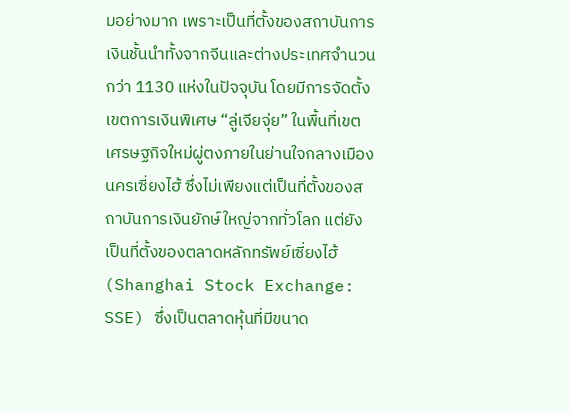มอย่างมาก เพราะเป็นที่ตั้งของสถาบันการเงินชั้นนำทั้งจากจีนและต่างประเทศจำนวนกว่า 1130 แห่งในปัจจุบัน โดยมีการจัดตั้งเขตการเงินพิเศษ “ลู่เจียจุ่ย” ในพื้นที่เขตเศรษฐกิจใหม่ผู่ตงภายในย่านใจกลางเมืองนครเซี่ยงไฮ้ ซึ่งไม่เพียงแต่เป็นที่ตั้งของสถาบันการเงินยักษ์ใหญ่จากทั่วโลก แต่ยังเป็นที่ตั้งของตลาดหลักทรัพย์เซี่ยงไฮ้ (Shanghai Stock Exchange: SSE) ซึ่งเป็นตลาดหุ้นที่มีขนาด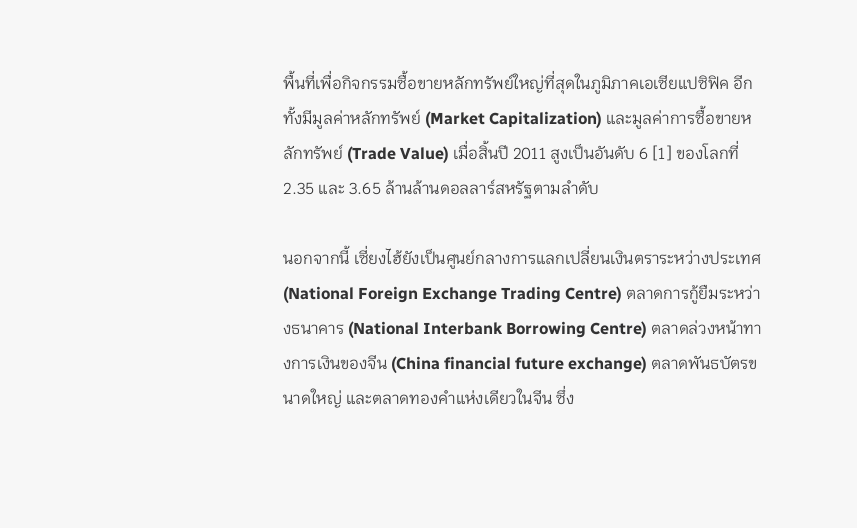พื้นที่เพื่อกิจกรรมซื้อขายหลักทรัพย์ใหญ่ที่สุดในภูมิภาคเอเซียแปซิฟิค อีกทั้งมีมูลค่าหลักทรัพย์ (Market Capitalization) และมูลค่าการซื้อขายหลักทรัพย์ (Trade Value) เมื่อสิ้นปี 2011 สูงเป็นอันดับ 6 [1] ของโลกที่ 2.35 และ 3.65 ล้านล้านดอลลาร์สหรัฐตามลำดับ

นอกจากนี้ เซี่ยงไฮ้ยังเป็นศูนย์กลางการแลกเปลี่ยนเงินตราระหว่างประเทศ (National Foreign Exchange Trading Centre) ตลาดการกู้ยืมระหว่างธนาคาร (National Interbank Borrowing Centre) ตลาดล่วงหน้าทางการเงินของจีน (China financial future exchange) ตลาดพันธบัตรขนาดใหญ่ และตลาดทองคำแห่งเดียวในจีน ซึ่ง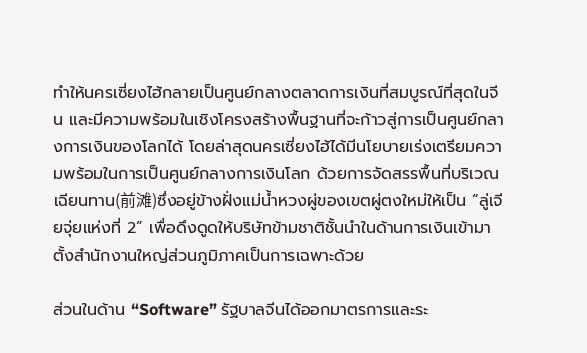ทำให้นครเซี่ยงไฮ้กลายเป็นศูนย์กลางตลาดการเงินที่สมบูรณ์ที่สุดในจีน และมีความพร้อมในเชิงโครงสร้างพื้นฐานที่จะก้าวสู่การเป็นศูนย์กลางการเงินของโลกได้ โดยล่าสุดนครเซี่ยงไฮ้ได้มีนโยบายเร่งเตรียมความพร้อมในการเป็นศูนย์กลางการเงินโลก ด้วยการจัดสรรพื้นที่บริเวณเฉียนทาน(前滩)ซึ่งอยู่ข้างฝั่งแม่น้ำหวงผู่ของเขตผู่ตงใหม่ให้เป็น “ลู่เจียจุ่ยแห่งที่ 2” เพื่อดึงดูดให้บริษัทข้ามชาติชั้นนำในด้านการเงินเข้ามาตั้งสำนักงานใหญ่ส่วนภูมิภาคเป็นการเฉพาะด้วย

ส่วนในด้าน “Software” รัฐบาลจีนได้ออกมาตรการและระ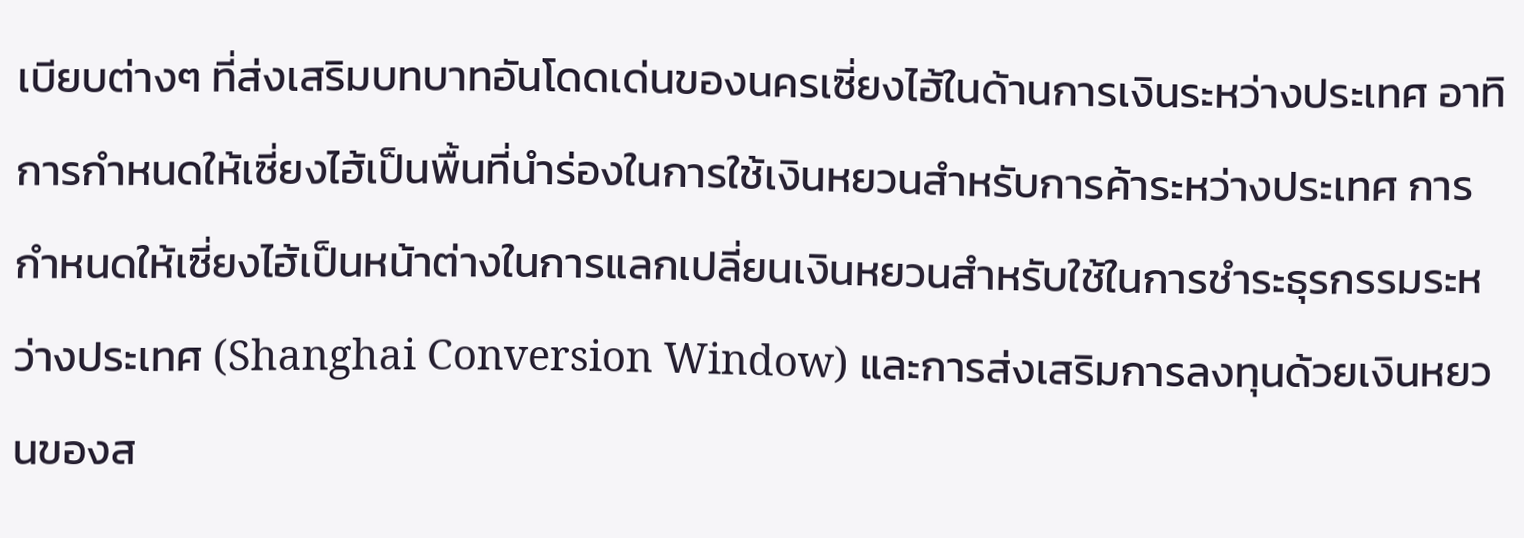เบียบต่างๆ ที่ส่งเสริมบทบาทอันโดดเด่นของนครเซี่ยงไฮ้ในด้านการเงินระหว่างประเทศ อาทิ การกำหนดให้เซี่ยงไฮ้เป็นพื้นที่นำร่องในการใช้เงินหยวนสำหรับการค้าระหว่างประเทศ การกำหนดให้เซี่ยงไฮ้เป็นหน้าต่างในการแลกเปลี่ยนเงินหยวนสำหรับใช้ในการชำระธุรกรรมระหว่างประเทศ (Shanghai Conversion Window) และการส่งเสริมการลงทุนด้วยเงินหยวนของส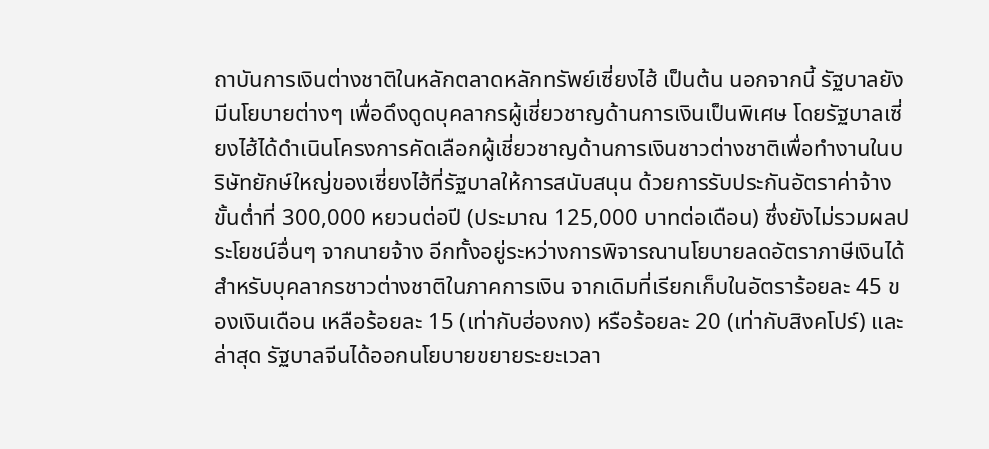ถาบันการเงินต่างชาติในหลักตลาดหลักทรัพย์เซี่ยงไฮ้ เป็นต้น นอกจากนี้ รัฐบาลยังมีนโยบายต่างๆ เพื่อดึงดูดบุคลากรผู้เชี่ยวชาญด้านการเงินเป็นพิเศษ โดยรัฐบาลเซี่ยงไฮ้ได้ดำเนินโครงการคัดเลือกผู้เชี่ยวชาญด้านการเงินชาวต่างชาติเพื่อทำงานในบริษัทยักษ์ใหญ่ของเซี่ยงไฮ้ที่รัฐบาลให้การสนับสนุน ด้วยการรับประกันอัตราค่าจ้างขั้นต่ำที่ 300,000 หยวนต่อปี (ประมาณ 125,000 บาทต่อเดือน) ซึ่งยังไม่รวมผลประโยชน์อื่นๆ จากนายจ้าง อีกทั้งอยู่ระหว่างการพิจารณานโยบายลดอัตราภาษีเงินได้สำหรับบุคลากรชาวต่างชาติในภาคการเงิน จากเดิมที่เรียกเก็บในอัตราร้อยละ 45 ของเงินเดือน เหลือร้อยละ 15 (เท่ากับฮ่องกง) หรือร้อยละ 20 (เท่ากับสิงคโปร์) และล่าสุด รัฐบาลจีนได้ออกนโยบายขยายระยะเวลา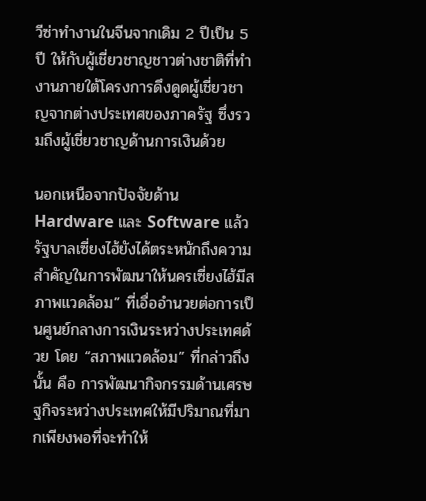วีซ่าทำงานในจีนจากเดิม 2 ปีเป็น 5 ปี ให้กับผู้เชี่ยวชาญชาวต่างชาติที่ทำงานภายใต้โครงการดึงดูดผู้เชี่ยวชาญจากต่างประเทศของภาครัฐ ซึ่งรวมถึงผู้เชี่ยวชาญด้านการเงินด้วย

นอกเหนือจากปัจจัยด้าน Hardware และ Software แล้ว รัฐบาลเซี่ยงไฮ้ยังได้ตระหนักถึงความสำคัญในการพัฒนาให้นครเซี่ยงไฮ้มีสภาพแวดล้อม” ที่เอื่ออำนวยต่อการเป็นศูนย์กลางการเงินระหว่างประเทศด้วย โดย “สภาพแวดล้อม” ที่กล่าวถึงนั้น คือ การพัฒนากิจกรรมด้านเศรษฐกิจระหว่างประเทศให้มีปริมาณที่มากเพียงพอที่จะทำให้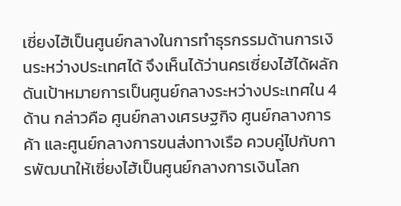เซี่ยงไฮ้เป็นศูนย์กลางในการทำธุรกรรมด้านการเงินระหว่างประเทศได้ จึงเห็นได้ว่านครเซี่ยงไฮ้ได้ผลักดันเป้าหมายการเป็นศูนย์กลางระหว่างประเทศใน 4 ด้าน กล่าวคือ ศูนย์กลางเศรษฐกิจ ศูนย์กลางการค้า และศูนย์กลางการขนส่งทางเรือ ควบคู่ไปกับการพัฒนาให้เซี่ยงไฮ้เป็นศูนย์กลางการเงินโลก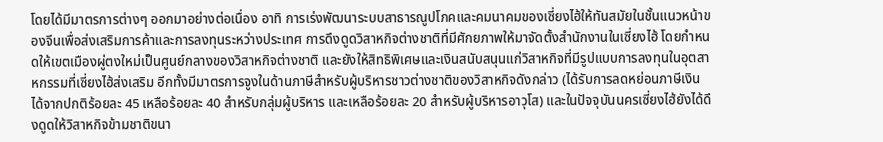โดยได้มีมาตรการต่างๆ ออกมาอย่างต่อเนื่อง อาทิ การเร่งพัฒนาระบบสาธารณูปโภคและคมนาคมของเซี่ยงไฮ้ให้ทันสมัยในชั้นแนวหน้าของจีนเพื่อส่งเสริมการค้าและการลงทุนระหว่างประเทศ การดึงดูดวิสาหกิจต่างชาติที่มีศักยภาพให้มาจัดตั้งสำนักงานในเซี่ยงไฮ้ โดยกำหนดให้เขตเมืองผู่ตงใหม่เป็นศูนย์กลางของวิสาหกิจต่างชาติ และยังให้สิทธิพิเศษและเงินสนับสนุนแก่วิสาหกิจที่มีรูปแบบการลงทุนในอุตสาหกรรมที่เซี่ยงไฮ้ส่งเสริม อีกทั้งมีมาตรการจูงในด้านภาษีสำหรับผู้บริหารชาวต่างชาติของวิสาหกิจดังกล่าว (ได้รับการลดหย่อนภาษีเงินได้จากปกติร้อยละ 45 เหลือร้อยละ 40 สำหรับกลุ่มผู้บริหาร และเหลือร้อยละ 20 สำหรับผู้บริหารอาวุโส) และในปัจจุบันนครเซี่ยงไฮ้ยังได้ดึงดูดให้วิสาหกิจข้ามชาติขนา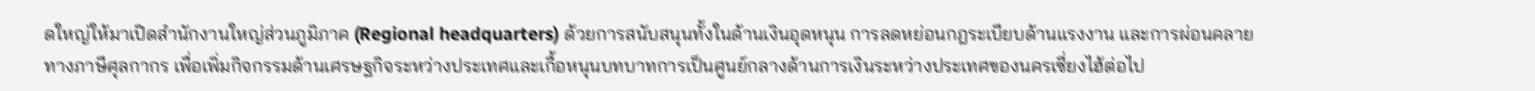ดใหญ่ให้มาเปิดสำนักงานใหญ่ส่วนภูมิภาค (Regional headquarters) ด้วยการสนับสนุนทั้งในด้านเงินอุดหนุน การลดหย่อนกฎระเบียบด้านแรงงาน และการผ่อนคลายทางภาษีศุลกากร เพื่อเพิ่มกิจกรรมด้านเศรษฐกิจระหว่างประเทศและเกื้อหนุนบทบาทการเป็นศูนย์กลางด้านการเงินระหว่างประเทศของนครเซี่ยงไฮ้ต่อไป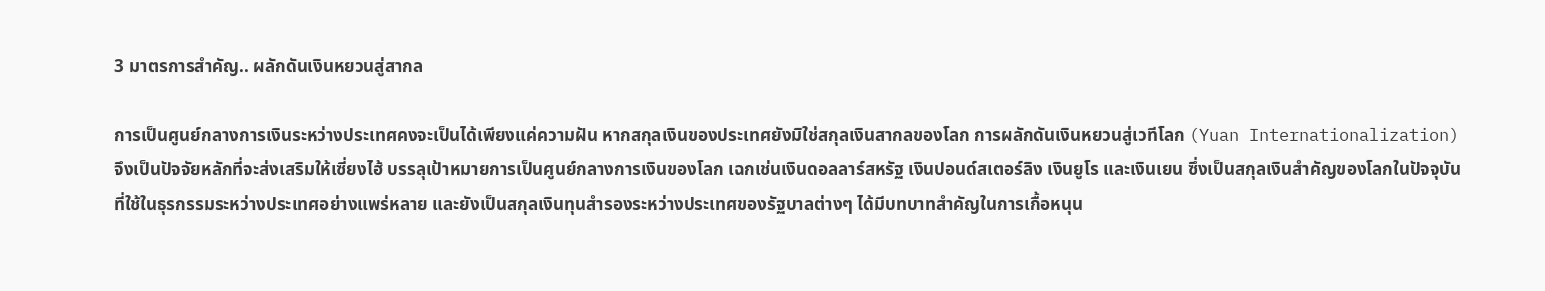3 มาตรการสำคัญ.. ผลักดันเงินหยวนสู่สากล

การเป็นศูนย์กลางการเงินระหว่างประเทศคงจะเป็นได้เพียงแค่ความฝัน หากสกุลเงินของประเทศยังมิใช่สกุลเงินสากลของโลก การผลักดันเงินหยวนสู่เวทีโลก (Yuan Internationalization) จึงเป็นปัจจัยหลักที่จะส่งเสริมให้เซี่ยงไฮ้ บรรลุเป้าหมายการเป็นศูนย์กลางการเงินของโลก เฉกเช่นเงินดอลลาร์สหรัฐ เงินปอนด์สเตอร์ลิง เงินยูโร และเงินเยน ซึ่งเป็นสกุลเงินสำคัญของโลกในปัจจุบันที่ใช้ในธุรกรรมระหว่างประเทศอย่างแพร่หลาย และยังเป็นสกุลเงินทุนสำรองระหว่างประเทศของรัฐบาลต่างๆ ได้มีบทบาทสำคัญในการเกื้อหนุน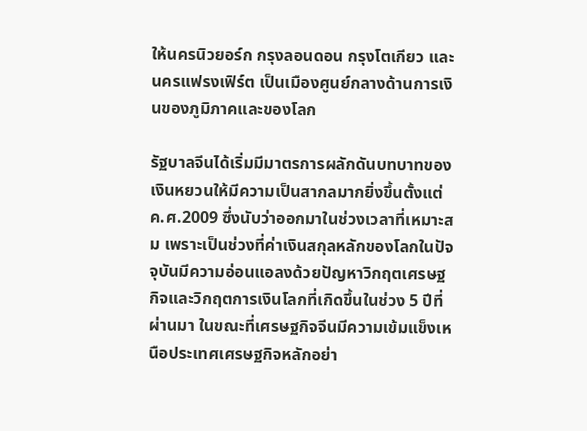ให้นครนิวยอร์ก กรุงลอนดอน กรุงโตเกียว และนครแฟรงเฟิร์ต เป็นเมืองศูนย์กลางด้านการเงินของภูมิภาคและของโลก

รัฐบาลจีนได้เริ่มมีมาตรการผลักดันบทบาทของเงินหยวนให้มีความเป็นสากลมากยิ่งขึ้นตั้งแต่ ค.ศ.2009 ซึ่งนับว่าออกมาในช่วงเวลาที่เหมาะสม เพราะเป็นช่วงที่ค่าเงินสกุลหลักของโลกในปัจจุบันมีความอ่อนแอลงด้วยปัญหาวิกฤตเศรษฐกิจและวิกฤตการเงินโลกที่เกิดขึ้นในช่วง 5 ปีที่ผ่านมา ในขณะที่เศรษฐกิจจีนมีความเข้มแข็งเหนือประเทศเศรษฐกิจหลักอย่า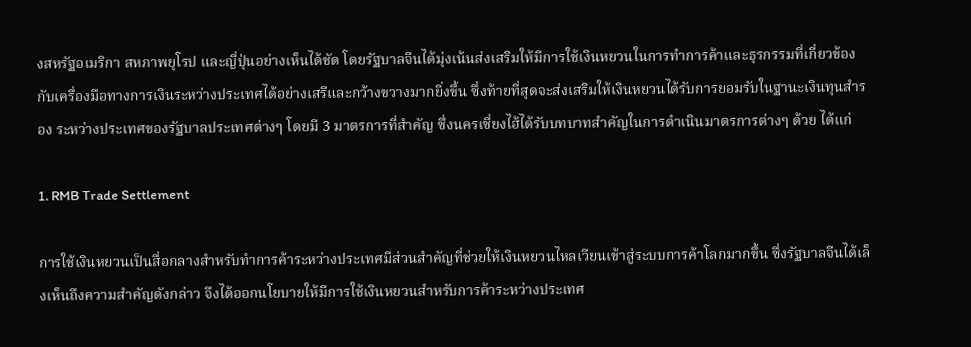งสหรัฐอเมริกา สหภาพยุโรป และญี่ปุ่นอย่างเห็นได้ชัด โดยรัฐบาลจีนได้มุ่งเน้นส่งเสริมให้มีการใช้เงินหยวนในการทำการค้าและธุรกรรมที่เกี่ยวข้องกับเครื่องมือทางการเงินระหว่างประเทศได้อย่างเสรีและกว้างขวางมากยิ่งขึ้น ซึ่งท้ายที่สุดจะส่งเสริมให้เงินหยวนได้รับการยอมรับในฐานะเงินทุนสำรอง ระหว่างประเทศของรัฐบาลประเทศต่างๆ โดยมี 3 มาตรการที่สำคัญ ซึ่งนครเซี่ยงไฮ้ได้รับบทบาทสำคัญในการดำเนินมาตรการต่างๆ ด้วย ได้แก่

1. RMB Trade Settlement

การใช้เงินหยวนเป็นสื่อกลางสำหรับทำการค้าระหว่างประเทศมีส่วนสำคัญที่ช่วยให้เงินหยวนไหลเวียนเข้าสู่ระบบการค้าโลกมากขึ้น ซึ่งรัฐบาลจีนได้เล็งเห็นถึงความสำคัญดังกล่าว จึงได้ออกนโยบายให้มีการใช้เงินหยวนสำหรับการค้าระหว่างประเทศ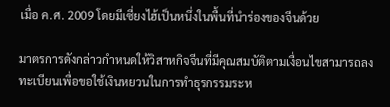เมื่อ ค.ศ. 2009 โดยมีเซี่ยงไฮ้เป็นหนึ่งในพื้นที่นำร่องของจีนด้วย

มาตรการดังกล่าวกำหนดให้วิสาหกิจจีนที่มีคุณสมบัติตามเงื่อนไขสามารถลงทะเบียนเพื่อขอใช้เงินหยวนในการทำธุรกรรมระห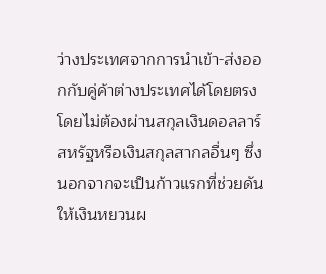ว่างประเทศจากการนำเข้า-ส่งออกกับคู่ค้าต่างประเทศได้โดยตรง โดยไม่ต้องผ่านสกุลเงินดอลลาร์สหรัฐหรือเงินสกุลสากลอื่นๆ ซึ่งนอกจากจะเป็นก้าวแรกที่ช่วยดันให้เงินหยวนผ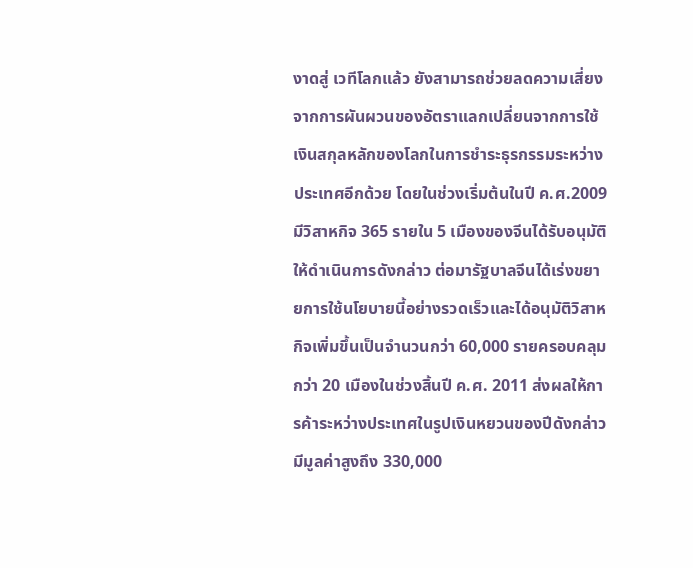งาดสู่ เวทีโลกแล้ว ยังสามารถช่วยลดความเสี่ยงจากการผันผวนของอัตราแลกเปลี่ยนจากการใช้เงินสกุลหลักของโลกในการชำระธุรกรรมระหว่างประเทศอีกด้วย โดยในช่วงเริ่มต้นในปี ค.ศ.2009 มีวิสาหกิจ 365 รายใน 5 เมืองของจีนได้รับอนุมัติให้ดำเนินการดังกล่าว ต่อมารัฐบาลจีนได้เร่งขยายการใช้นโยบายนี้อย่างรวดเร็วและได้อนุมัติวิสาหกิจเพิ่มขึ้นเป็นจำนวนกว่า 60,000 รายครอบคลุมกว่า 20 เมืองในช่วงสิ้นปี ค.ศ. 2011 ส่งผลให้การค้าระหว่างประเทศในรูปเงินหยวนของปีดังกล่าวมีมูลค่าสูงถึง 330,000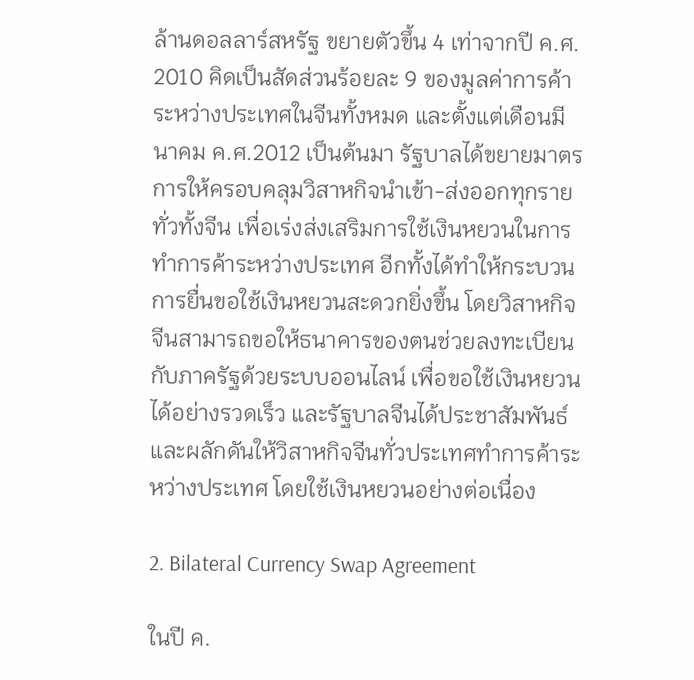ล้านดอลลาร์สหรัฐ ขยายตัวขึ้น 4 เท่าจากปี ค.ศ. 2010 คิดเป็นสัดส่วนร้อยละ 9 ของมูลค่าการค้าระหว่างประเทศในจีนทั้งหมด และตั้งแต่เดือนมีนาคม ค.ศ.2012 เป็นต้นมา รัฐบาลได้ขยายมาตรการให้ครอบคลุมวิสาหกิจนำเข้า-ส่งออกทุกรายทั่วทั้งจีน เพื่อเร่งส่งเสริมการใช้เงินหยวนในการทำการค้าระหว่างประเทศ อีกทั้งได้ทำให้กระบวนการยื่นขอใช้เงินหยวนสะดวกยิ่งขึ้น โดยวิสาหกิจจีนสามารถขอให้ธนาคารของตนช่วยลงทะเบียนกับภาครัฐด้วยระบบออนไลน์ เพื่อขอใช้เงินหยวนได้อย่างรวดเร็ว และรัฐบาลจีนได้ประชาสัมพันธ์และผลักดันให้วิสาหกิจจีนทั่วประเทศทำการค้าระหว่างประเทศ โดยใช้เงินหยวนอย่างต่อเนื่อง

2. Bilateral Currency Swap Agreement

ในปี ค.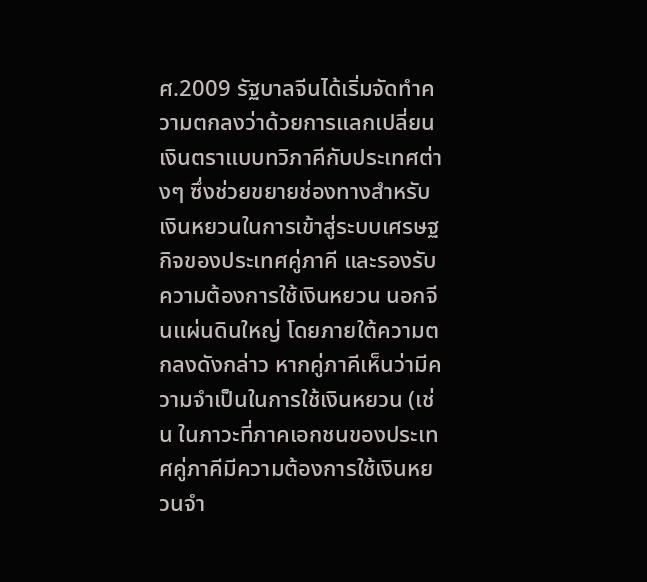ศ.2009 รัฐบาลจีนได้เริ่มจัดทำความตกลงว่าด้วยการแลกเปลี่ยนเงินตราแบบทวิภาคีกับประเทศต่างๆ ซึ่งช่วยขยายช่องทางสำหรับเงินหยวนในการเข้าสู่ระบบเศรษฐกิจของประเทศคู่ภาคี และรองรับความต้องการใช้เงินหยวน นอกจีนแผ่นดินใหญ่ โดยภายใต้ความตกลงดังกล่าว หากคู่ภาคีเห็นว่ามีความจำเป็นในการใช้เงินหยวน (เช่น ในภาวะที่ภาคเอกชนของประเทศคู่ภาคีมีความต้องการใช้เงินหยวนจำ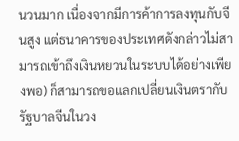นวนมาก เนื่องจากมีการค้าการลงทุนกับจีนสูง แต่ธนาคารของประเทศดังกล่าวไม่สามารถเข้าถึงเงินหยวนในระบบได้อย่างเพียงพอ) ก็สามารถขอแลกเปลี่ยนเงินตรากับรัฐบาลจีนในวง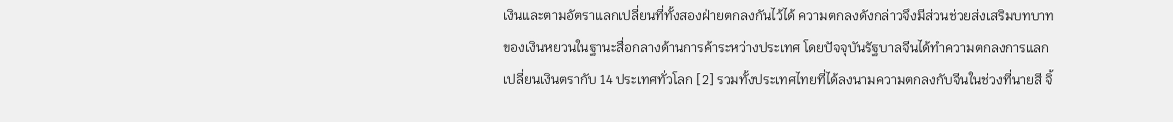เงินและตามอัตราแลกเปลี่ยนที่ทั้งสองฝ่ายตกลงกันไว้ได้ ความตกลงดังกล่าวจึงมีส่วนช่วยส่งเสริมบทบาทของเงินหยวนในฐานะสื่อกลางด้านการค้าระหว่างประเทศ โดยปัจจุบันรัฐบาลจีนได้ทำความตกลงการแลกเปลี่ยนเงินตรากับ 14 ประเทศทั่วโลก [2] รวมทั้งประเทศไทยที่ได้ลงนามความตกลงกับจีนในช่วงที่นายสี จิ้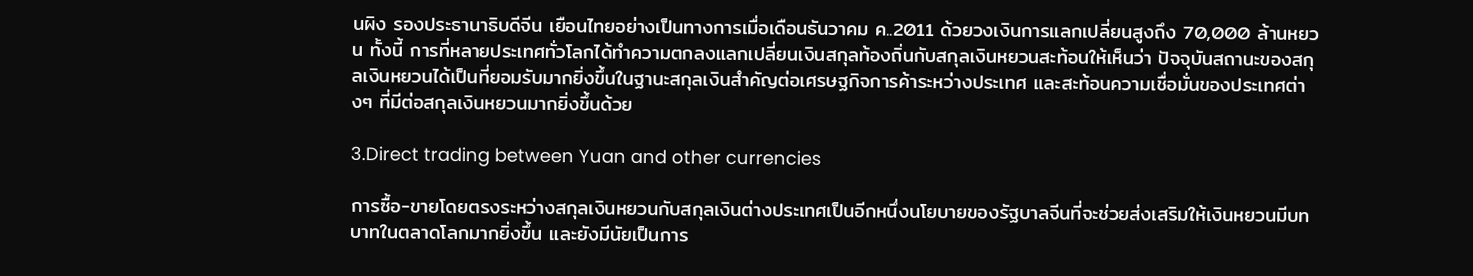นผิง รองประธานาธิบดีจีน เยือนไทยอย่างเป็นทางการเมื่อเดือนธันวาคม ค..2011 ด้วยวงเงินการแลกเปลี่ยนสูงถึง 70,000 ล้านหยวน ทั้งนี้ การที่หลายประเทศทั่วโลกได้ทำความตกลงแลกเปลี่ยนเงินสกุลท้องถิ่นกับสกุลเงินหยวนสะท้อนให้เห็นว่า ปัจจุบันสถานะของสกุลเงินหยวนได้เป็นที่ยอมรับมากยิ่งขึ้นในฐานะสกุลเงินสำคัญต่อเศรษฐกิจการค้าระหว่างประเทศ และสะท้อนความเชื่อมั่นของประเทศต่างๆ ที่มีต่อสกุลเงินหยวนมากยิ่งขึ้นด้วย

3.Direct trading between Yuan and other currencies

การซื้อ-ขายโดยตรงระหว่างสกุลเงินหยวนกับสกุลเงินต่างประเทศเป็นอีกหนึ่งนโยบายของรัฐบาลจีนที่จะช่วยส่งเสริมให้เงินหยวนมีบทบาทในตลาดโลกมากยิ่งขึ้น และยังมีนัยเป็นการ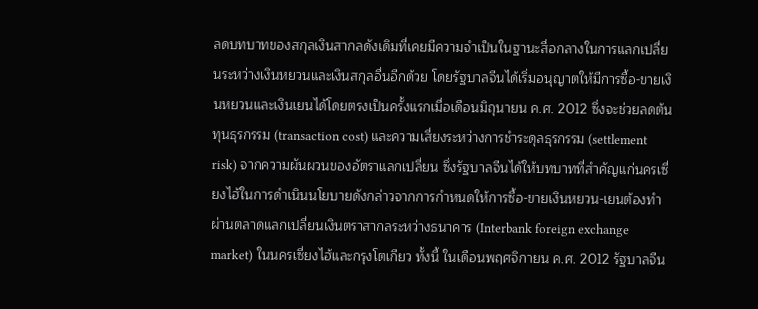ลดบทบาทของสกุลเงินสากลดังเดิมที่เคยมีความจำเป็นในฐานะสื่อกลางในการแลกเปลี่ยนระหว่างเงินหยวนและเงินสกุลอื่นอีกด้วย โดยรัฐบาลจีนได้เริ่มอนุญาตให้มีการซื้อ-ขายเงินหยวนและเงินเยนได้โดยตรงเป็นครั้งแรกเมื่อเดือนมิถุนายน ค.ศ. 2012 ซึ่งจะช่วยลดต้นทุนธุรกรรม (transaction cost) และความเสี่ยงระหว่างการชำระดุลธุรกรรม (settlement risk) จากความผันผวนของอัตราแลกเปลี่ยน ซึ่งรัฐบาลจีนได้ให้บทบาทที่สำคัญแก่นครเซี่ยงไฮ้ในการดำเนินนโยบายดังกล่าวจากการกำหนดให้การซื้อ-ขายเงินหยวน-เยนต้องทำผ่านตลาดแลกเปลี่ยนเงินตราสากลระหว่างธนาคาร (Interbank foreign exchange market) ในนครเซี่ยงไฮ้และกรุงโตเกียว ทั้งนี้ ในเดือนพฤศจิกายน ค.ศ. 2012 รัฐบาลจีน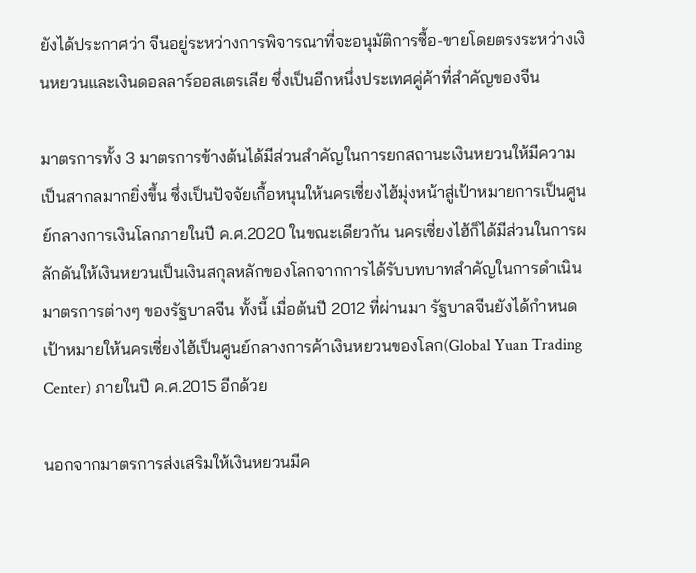ยังได้ประกาศว่า จีนอยู่ระหว่างการพิจารณาที่จะอนุมัติการซื้อ-ขายโดยตรงระหว่างเงินหยวนและเงินดอลลาร์ออสเตรเลีย ซึ่งเป็นอีกหนึ่งประเทศคู่ค้าที่สำคัญของจีน

มาตรการทั้ง 3 มาตรการข้างต้นได้มีส่วนสำคัญในการยกสถานะเงินหยวนให้มีความเป็นสากลมากยิ่งขึ้น ซึ่งเป็นปัจจัยเกื้อหนุนให้นครเซี่ยงไฮ้มุ่งหน้าสู่เป้าหมายการเป็นศูนย์กลางการเงินโลกภายในปี ค.ศ.2020 ในขณะเดียวกัน นครเซี่ยงไฮ้ก็ได้มีส่วนในการผลักดันให้เงินหยวนเป็นเงินสกุลหลักของโลกจากการได้รับบทบาทสำคัญในการดำเนินมาตรการต่างๆ ของรัฐบาลจีน ทั้งนี้ เมื่อต้นปี 2012 ที่ผ่านมา รัฐบาลจีนยังได้กำหนดเป้าหมายให้นครเซี่ยงไฮ้เป็นศูนย์กลางการค้าเงินหยวนของโลก(Global Yuan Trading Center) ภายในปี ค.ศ.2015 อีกด้วย

นอกจากมาตรการส่งเสริมให้เงินหยวนมีค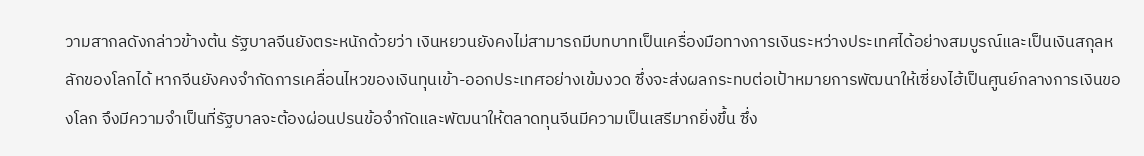วามสากลดังกล่าวข้างต้น รัฐบาลจีนยังตระหนักด้วยว่า เงินหยวนยังคงไม่สามารถมีบทบาทเป็นเครื่องมือทางการเงินระหว่างประเทศได้อย่างสมบูรณ์และเป็นเงินสกุลหลักของโลกได้ หากจีนยังคงจำกัดการเคลื่อนไหวของเงินทุนเข้า-ออกประเทศอย่างเข้มงวด ซึ่งจะส่งผลกระทบต่อเป้าหมายการพัฒนาให้เซี่ยงไฮ้เป็นศูนย์กลางการเงินของโลก จึงมีความจำเป็นที่รัฐบาลจะต้องผ่อนปรนข้อจำกัดและพัฒนาให้ตลาดทุนจีนมีความเป็นเสรีมากยิ่งขึ้น ซึ่ง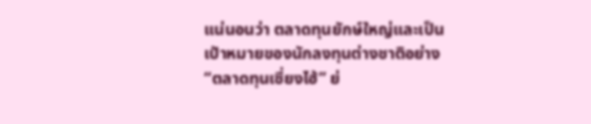แน่นอนว่า ตลาดทุนยักษ์ใหญ่และเป็นเป้าหมายของนักลงทุนต่างชาติอย่าง“ตลาดทุนเซี่ยงไฮ้” ย่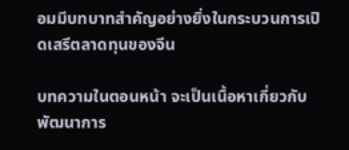อมมีบทบาทสำคัญอย่างยิ่งในกระบวนการเปิดเสรีตลาดทุนของจีน

บทความในตอนหน้า จะเป็นเนื้อหาเกี่ยวกับพัฒนาการ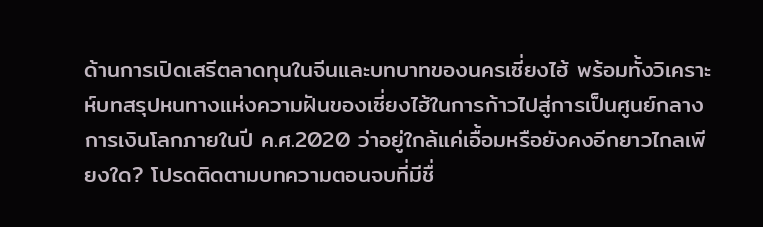ด้านการเปิดเสรีตลาดทุนในจีนและบทบาทของนครเซี่ยงไฮ้ พร้อมทั้งวิเคราะห์บทสรุปหนทางแห่งความฝันของเซี่ยงไฮ้ในการก้าวไปสู่การเป็นศูนย์กลางการเงินโลกภายในปี ค.ศ.2020 ว่าอยู่ใกล้แค่เอื้อมหรือยังคงอีกยาวไกลเพียงใด? โปรดติดตามบทความตอนจบที่มีชื่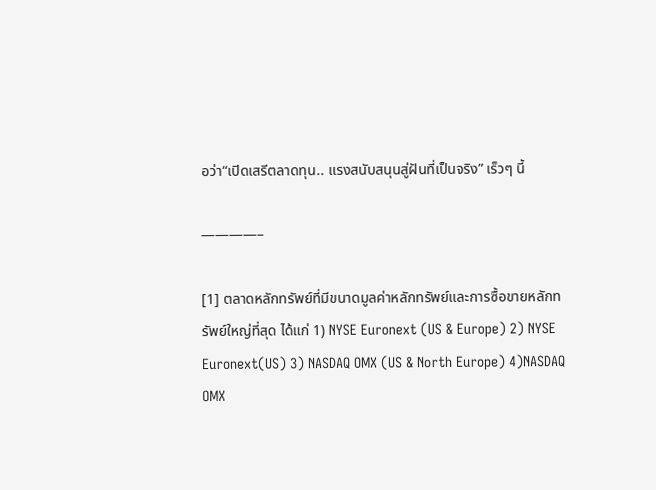อว่า“เปิดเสรีตลาดทุน.. แรงสนับสนุนสู่ฝันที่เป็นจริง” เร็วๆ นี้

————–

[1] ตลาดหลักทรัพย์ที่มีขนาดมูลค่าหลักทรัพย์และการซื้อขายหลักทรัพย์ใหญ่ที่สุด ได้แก่ 1) NYSE Euronext (US & Europe) 2) NYSE Euronext(US) 3) NASDAQ OMX (US & North Europe) 4)NASDAQ OMX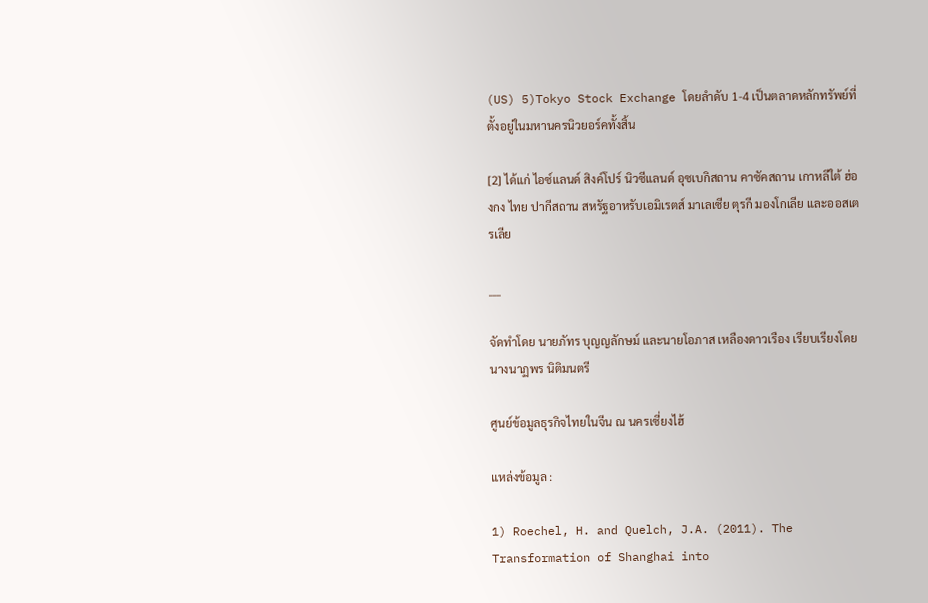(US) 5)Tokyo Stock Exchange โดยลำดับ 1-4 เป็นตลาดหลักทรัพย์ที่ตั้งอยู่ในมหานครนิวยอร์คทั้งสิ้น

[2] ได้แก่ ไอซ์แลนด์ สิงค์โปร์ นิวซีแลนด์ อุซเบกิสถาน คาซัคสถาน เกาหลีใต้ ฮ่องกง ไทย ปากีสถาน สหรัฐอาหรับเอมิเรตส์ มาเลเซีย ตุรกี มองโกเลีย และออสเตรเลีย

___

จัดทำโดย นายภัทร บุญญลักษม์ และนายโอภาส เหลืองดาวเรือง เรียบเรียงโดย นางนาฏพร นิติมนตรี

ศูนย์ข้อมูลธุรกิจไทยในจีน ณ นครเซี่ยงไฮ้

แหล่งข้อมูล :

1) Roechel, H. and Quelch, J.A. (2011). The Transformation of Shanghai into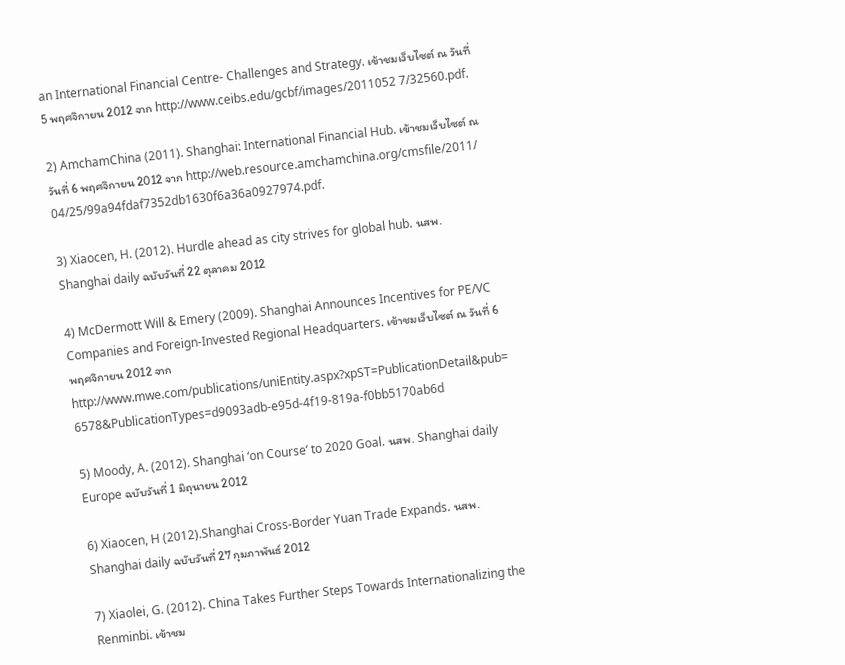an International Financial Centre- Challenges and Strategy. เข้าชมเว็บไซต์ ณ วันที่ 5 พฤศจิกายน 2012 จาก http://www.ceibs.edu/gcbf/images/2011052 7/32560.pdf.

2) AmchamChina (2011). Shanghai: International Financial Hub. เข้าชมเว็บไซต์ ณ วันที่ 6 พฤศจิกายน 2012 จาก http://web.resource.amchamchina.org/cmsfile/2011/ 04/25/99a94fdaf7352db1630f6a36a0927974.pdf.

3) Xiaocen, H. (2012). Hurdle ahead as city strives for global hub. นสพ. Shanghai daily ฉบับวันที่ 22 ตุลาคม 2012

4) McDermott Will & Emery (2009). Shanghai Announces Incentives for PE/VC Companies and Foreign-Invested Regional Headquarters. เข้าชมเว็บไซต์ ณ วันที่ 6 พฤศจิกายน 2012 จาก http://www.mwe.com/publications/uniEntity.aspx?xpST=PublicationDetail&pub= 6578&PublicationTypes=d9093adb-e95d-4f19-819a-f0bb5170ab6d

5) Moody, A. (2012). Shanghai ‘on Course’ to 2020 Goal. นสพ. Shanghai daily Europe ฉบับวันที่ 1 มิถุนายน 2012

6) Xiaocen, H (2012).Shanghai Cross-Border Yuan Trade Expands. นสพ. Shanghai daily ฉบับวันที่ 27 กุมภาพันธ์ 2012

7) Xiaolei, G. (2012). China Takes Further Steps Towards Internationalizing the Renminbi. เข้าชม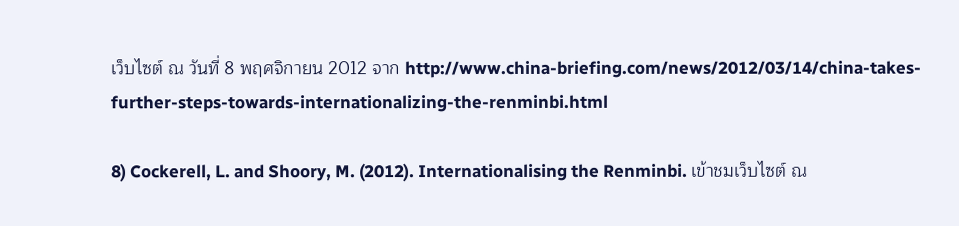เว็บไซต์ ณ วันที่ 8 พฤศจิกายน 2012 จาก http://www.china-briefing.com/news/2012/03/14/china-takes-further-steps-towards-internationalizing-the-renminbi.html

8) Cockerell, L. and Shoory, M. (2012). Internationalising the Renminbi. เข้าชมเว็บไซต์ ณ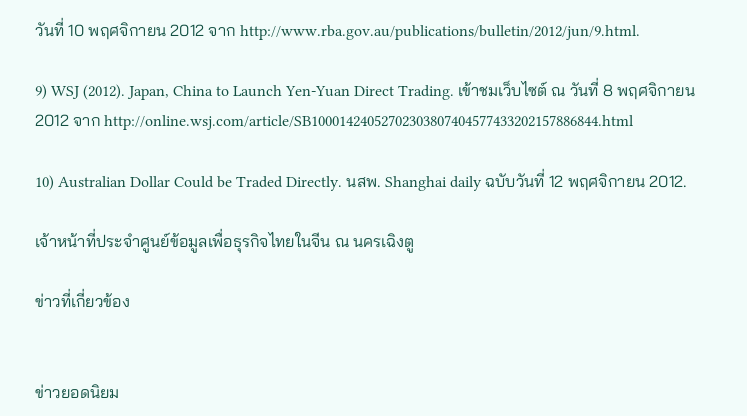วันที่ 10 พฤศจิกายน 2012 จาก http://www.rba.gov.au/publications/bulletin/2012/jun/9.html.

9) WSJ (2012). Japan, China to Launch Yen-Yuan Direct Trading. เข้าชมเว็บไซต์ ณ วันที่ 8 พฤศจิกายน 2012 จาก http://online.wsj.com/article/SB10001424052702303807404577433202157886844.html

10) Australian Dollar Could be Traded Directly. นสพ. Shanghai daily ฉบับวันที่ 12 พฤศจิกายน 2012.

เจ้าหน้าที่ประจำศูนย์ข้อมูลเพื่อธุรกิจไทยในจีน ณ นครเฉิงตู

ข่าวที่เกี่ยวข้อง


ข่าวยอดนิยม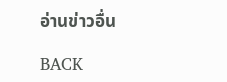อ่านข่าวอื่น

BACK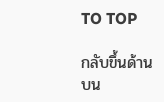TO TOP

กลับขึ้นด้านบน